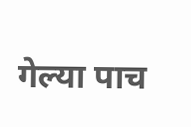गेल्या पाच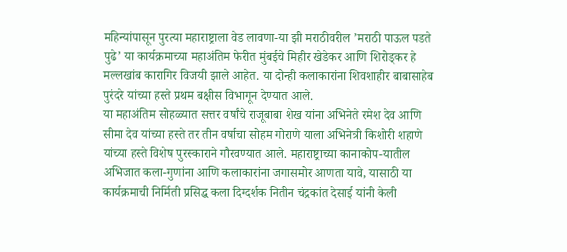महिन्यांपासून पुरत्या महाराष्ट्राला वेड लावणा-या झी मराठीवरील ’मराठी पाऊल पडते पुढे’ या कार्यक्रमाच्या महाअंतिम फेरीत मुंबईचे मिहीर खेडेकर आणि शिरोड्कर हे मल्लखांब कारागिर विजयी झाले आहेत. या दोन्ही कलाकारांना शिवशाहीर बाबासाहेब पुरंदरे यांच्या हस्ते प्रथम बक्षीस विभागून देण्यात आले.
या महाअंतिम सोहळ्यात सत्तर वर्षांचे राजूबाबा शेख यांना अभिनेते रमेश देव आणि सीमा देव यांच्या हस्ते तर तीन वर्षाचा सोहम गोराणे याला अभिनेत्री किशोरी शहाणे यांच्या हस्ते विशेष पुरस्काराने गौरवण्यात आले. महाराष्ट्राच्या कानाकोप-यातील अभिजात कला-गुणांना आणि कलाकारांना जगासमोर आणता यावे, यासाठी या कार्यक्रमाची निर्मिती प्रसिद्ध कला दिग्दर्शक नितीन चंद्रकांत देसाई यांनी केली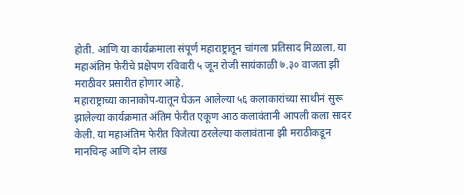होती. आणि या कार्यक्रमाला संपूर्ण महाराष्ट्रातून चांगला प्रतिसाद मिळाला. या महाअंतिम फेरीचे प्रक्षेपण रविवारी ५ जून रोजी सायंकाळी ७.३० वाजता झी मराठीवर प्रसारीत होणार आहे.
महाराष्ट्राच्या कानाकोप-यातून घेऊन आलेल्या ५६ कलाकारांच्या साथीनं सुरू झालेल्या कार्यक्रमात अंतिम फेरीत एकूण आठ कलावंतानी आपली कला सादर केली. या महाअंतिम फेरीत विजेत्या ठरलेल्या कलावंताना झी मराठीकडून मानचिन्ह आणि दोन लाख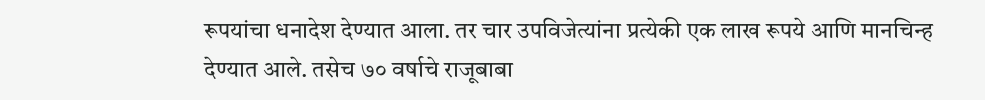रूपयांचा धनादेश देण्यात आला. तर चार उपविजेत्यांना प्रत्येकी एक लाख रूपये आणि मानचिन्ह देण्यात आले. तसेच ७० वर्षाचे राजूबाबा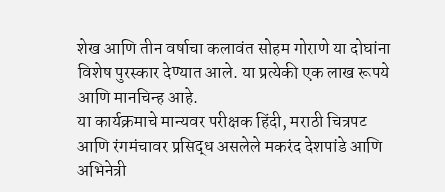शेख आणि तीन वर्षाचा कलावंत सोहम गोराणे या दोघांना विशेष पुरस्कार देण्यात आले. या प्रत्येकी एक लाख रूपये आणि मानचिन्ह आहे.
या कार्यक्रमाचे मान्यवर परीक्षक हिंदी, मराठी चित्रपट आणि रंगमंचावर प्रसिद्ध असलेले मकरंद देशपांडे आणि अभिनेत्री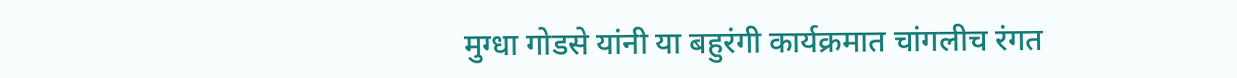मुग्धा गोडसे यांनी या बहुरंगी कार्यक्रमात चांगलीच रंगत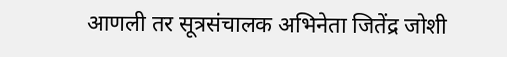आणली तर सूत्रसंचालक अभिनेता जितेंद्र जोशी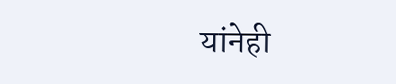यांनेही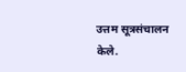उत्तम सूत्रसंचालन केले.